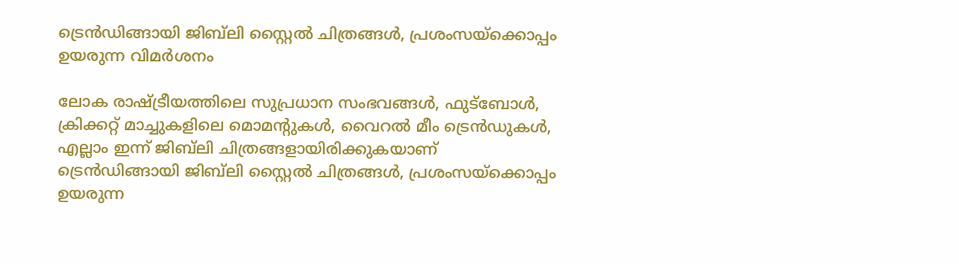ട്രെൻഡിങ്ങായി ജിബ്‌ലി സ്റ്റൈൽ ചിത്രങ്ങൾ, പ്രശംസയ്‌ക്കൊപ്പം ഉയരുന്ന വിമർശനം

ലോക രാഷ്ട്രീയത്തിലെ സുപ്രധാന സംഭവങ്ങൾ, ഫുട്ബോൾ, ക്രിക്കറ്റ് മാച്ചുകളിലെ മൊമൻ്റുകൾ, വൈറൽ മീം ട്രെൻഡുകൾ, എല്ലാം ഇന്ന് ജിബ്‌ലി ചിത്രങ്ങളായിരിക്കുകയാണ്
ട്രെൻഡിങ്ങായി ജിബ്‌ലി സ്റ്റൈൽ ചിത്രങ്ങൾ, പ്രശംസയ്‌ക്കൊപ്പം ഉയരുന്ന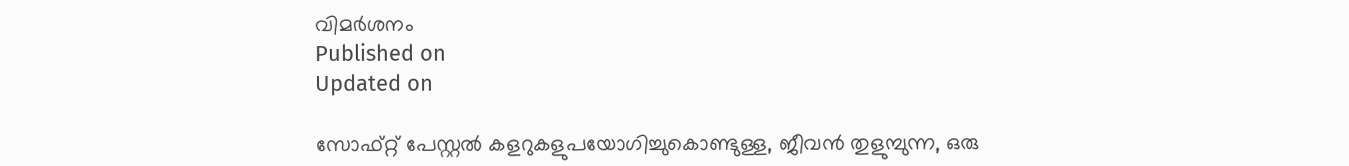വിമർശനം
Published on
Updated on

സോഫ്റ്റ് പേസ്റ്റൽ കളറുകളുപയോഗിച്ചുകൊണ്ടുള്ള, ജീവൻ തുളുമ്പുന്ന, ഒരു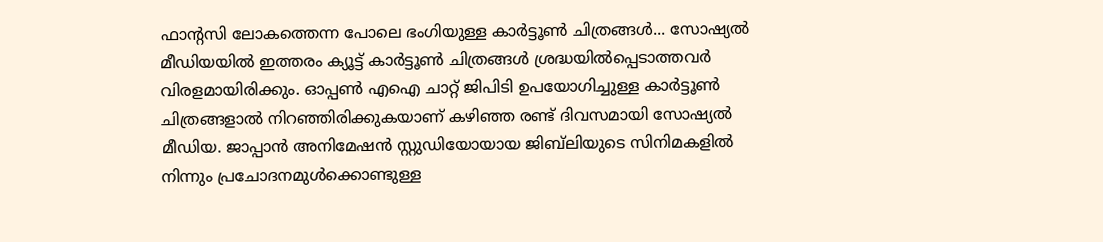ഫാൻ്റസി ലോകത്തെന്ന പോലെ ഭംഗിയുള്ള കാർട്ടൂൺ ചിത്രങ്ങൾ... സോഷ്യൽ മീഡിയയിൽ ഇത്തരം ക്യൂട്ട് കാ‍ർട്ടൂൺ ചിത്രങ്ങൾ ശ്രദ്ധയിൽപ്പെടാത്തവ‍‌‍ർ വിരളമായിരിക്കും. ഓപ്പൺ എഐ ചാറ്റ് ജിപിടി ഉപയോഗിച്ചുള്ള കാ‍ർട്ടൂൺ ചിത്രങ്ങളാൽ നിറഞ്ഞിരിക്കുകയാണ് കഴിഞ്ഞ രണ്ട് ദിവസമായി സോഷ്യൽ മീഡിയ. ജാപ്പാൻ അനിമേഷൻ സ്റ്റുഡിയോയായ ജിബ്‌ലിയുടെ സിനിമകളിൽ നിന്നും പ്രചോദനമുൾക്കൊണ്ടുള്ള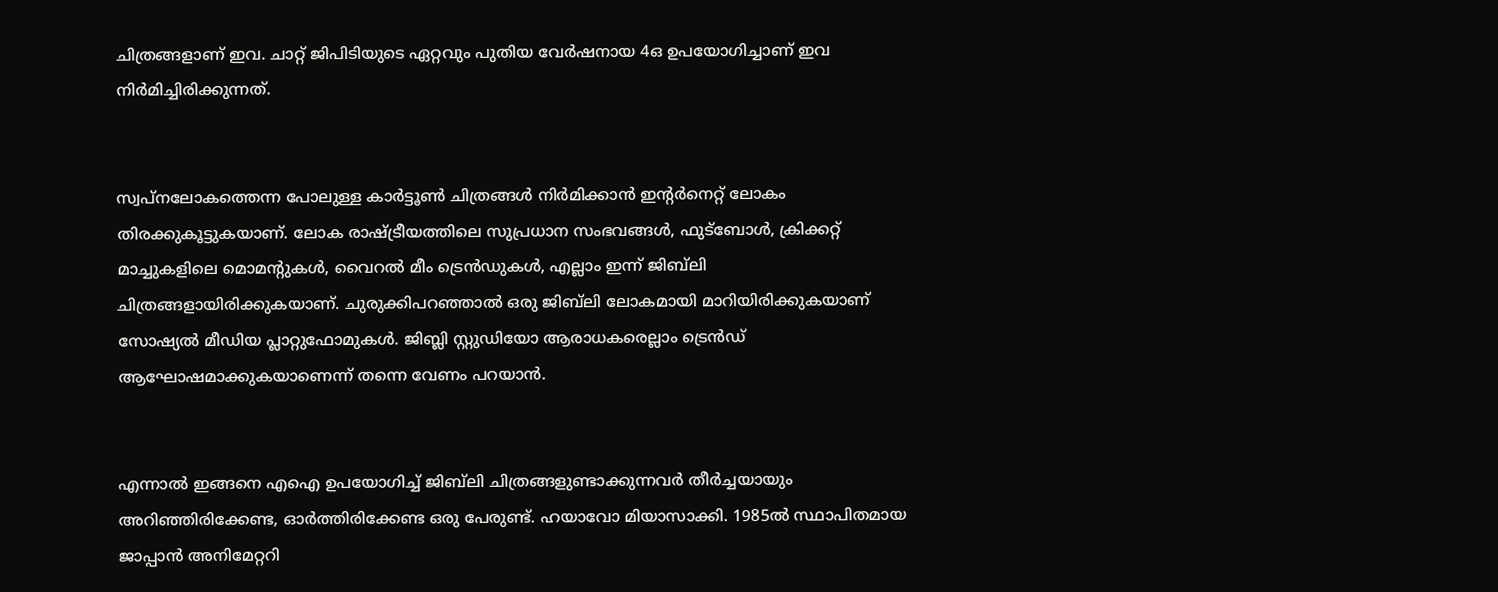ചിത്രങ്ങളാണ് ഇവ. ചാറ്റ് ജിപിടിയുടെ ഏറ്റവും പുതിയ വേർഷനായ 4ഒ ഉപയോഗിച്ചാണ് ഇവ നിർമിച്ചിരിക്കുന്നത്.


സ്വപ്നലോകത്തെന്ന പോലുള്ള കാ‍ർട്ടൂൺ ചിത്രങ്ങൾ നിർമിക്കാൻ ഇൻ്റർനെറ്റ് ലോകം തിരക്കുകൂട്ടുകയാണ്. ലോക രാഷ്ട്രീയത്തിലെ സുപ്രധാന സംഭവങ്ങൾ, ഫുട്ബോൾ, ക്രിക്കറ്റ് മാച്ചുകളിലെ മൊമൻ്റുകൾ, വൈറൽ മീം ട്രെൻഡുകൾ, എല്ലാം ഇന്ന് ജിബ്‌ലി ചിത്രങ്ങളായിരിക്കുകയാണ്. ചുരുക്കിപറഞ്ഞാൽ ഒരു ജിബ്‌ലി ലോകമായി മാറിയിരിക്കുകയാണ് സോഷ്യൽ മീഡിയ പ്ലാറ്റുഫോമുകൾ. ജിബ്ലി സ്റ്റുഡിയോ ആരാധകരെല്ലാം ട്രെൻഡ് ആഘോഷമാക്കുകയാണെന്ന് തന്നെ വേണം പറയാൻ.


എന്നാൽ ഇങ്ങനെ എഐ ഉപയോഗിച്ച് ജിബ്‌ലി ചിത്രങ്ങളുണ്ടാക്കുന്നവർ തീർച്ചയായും അറിഞ്ഞിരിക്കേണ്ട, ഓർത്തിരിക്കേണ്ട ഒരു പേരുണ്ട്. ഹയാവോ മിയാസാക്കി. 1985ൽ സ്ഥാപിതമായ ജാപ്പാൻ അനിമേറ്ററി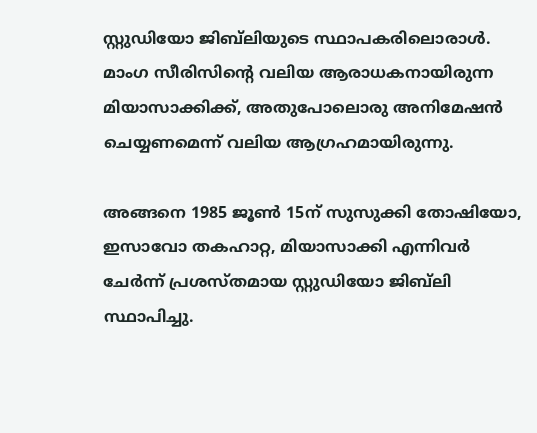സ്റ്റുഡിയോ ജിബ്‌ലിയുടെ സ്ഥാപകരിലൊരാൾ. മാംഗ സീരിസിൻ്റെ വലിയ ആരാധകനായിരുന്ന മിയാസാക്കിക്ക്, അതുപോലൊരു അനിമേഷൻ ചെയ്യണമെന്ന് വലിയ ആഗ്രഹമായിരുന്നു.

അങ്ങനെ 1985 ജൂൺ 15ന് സുസുക്കി തോഷിയോ, ഇസാവോ തകഹാറ്റ, മിയാസാക്കി എന്നിവർ ചേർന്ന് പ്രശസ്തമായ സ്റ്റുഡിയോ ജിബ്‌ലി സ്ഥാപിച്ചു.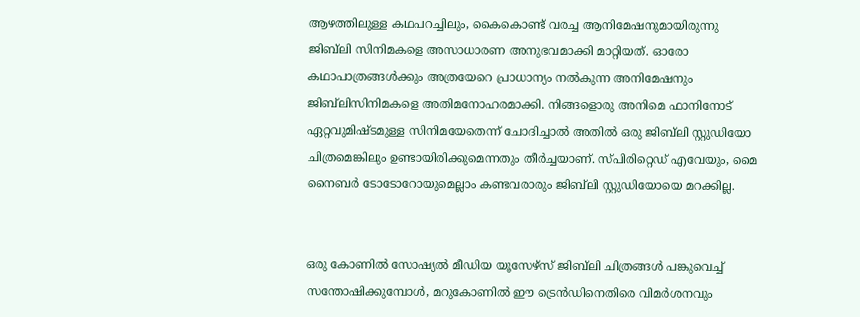ആഴത്തിലുള്ള കഥപറച്ചിലും, കൈകൊണ്ട് വരച്ച ആനിമേഷനുമായിരുന്നു ജിബ്‌ലി സിനിമകളെ അസാധാരണ അനുഭവമാക്കി മാറ്റിയത്. ഓരോ കഥാപാത്രങ്ങൾക്കും അത്രയേറെ പ്രാധാന്യം നൽകുന്ന അനിമേഷനും ജിബ്‌ലിസിനിമകളെ അതിമനോഹരമാക്കി. നിങ്ങളൊരു അനിമെ ഫാനിനോട് ഏറ്റവുമിഷ്ടമുള്ള സിനിമയേതെന്ന് ചോദിച്ചാൽ അതിൽ ഒരു ജിബ്‌ലി സ്റ്റുഡിയോ ചിത്രമെങ്കിലും ഉണ്ടായിരിക്കുമെന്നതും തീ‍ർച്ചയാണ്. സ്പിരിറ്റെഡ് എവേയും, മൈ നൈബർ ടോടോറോയുമെല്ലാം കണ്ടവരാരും ജിബ്‌ലി സ്റ്റുഡിയോയെ മറക്കില്ല.


ഒരു കോണിൽ സോഷ്യൽ മീഡിയ യൂസേഴ്സ് ജിബ്‌ലി ചിത്രങ്ങൾ പങ്കുവെച്ച് സന്തോഷിക്കുമ്പോൾ, മറുകോണിൽ ഈ ട്രെൻഡിനെതിരെ വിമർശനവും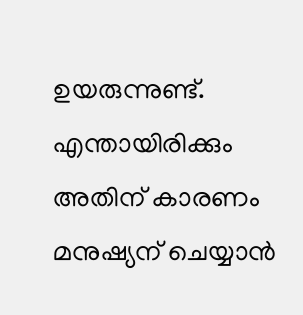ഉയരുന്നുണ്ട്. എന്തായിരിക്കും അതിന് കാരണം മനുഷ്യന് ചെയ്യാൻ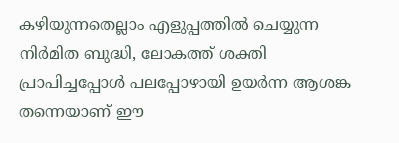കഴിയുന്നതെല്ലാം എളുപ്പത്തിൽ ചെയ്യുന്ന നിർമിത ബുദ്ധി, ലോകത്ത് ശക്തി പ്രാപിച്ചപ്പോൾ പലപ്പോഴായി ഉയർന്ന ആശങ്ക തന്നെയാണ് ഈ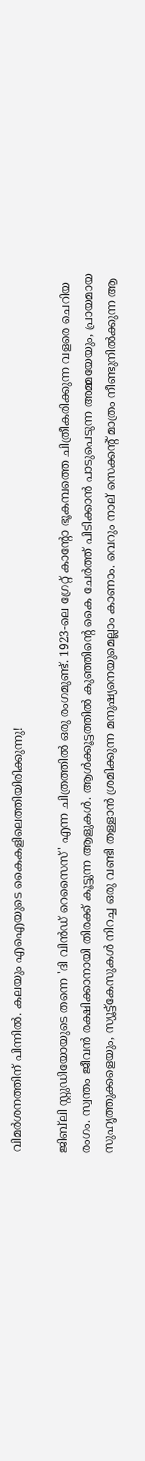വിമർശനത്തിന് പിന്നിൽ. കലയും എഐയുടെ കൈകളിലെത്തിയിരിക്കുന്നു!

ജിബ്‌ലി സ്റ്റുഡിയോയുടെ തന്നെ 'ദി വിൻഡ് റെസൈസ്' എന്ന ചിത്രത്തിൽ ഒരു രംഗമുണ്ട്. 1923-ലെ ഗ്രേറ്റ് കാന്റോ ഭൂകമ്പത്തെ ചിത്രീകരിക്കുന്ന വളരെ ചെറിയ രംഗം. സ്വന്തം ജീവൻ രക്ഷിക്കാനായി തിരക്ക് കൂട്ടുന്ന ആളുകൾ. ആൾക്കൂട്ടത്തിൽ കുഞ്ഞിൻ്റെ കൈ ചേർത്ത് പിടിക്കാൻ പാടുപെടുന്ന അമ്മയേയും, പ്രായമായ സുഹൃത്തുക്കളെയും, സ്യൂട്ട്കേസുകൾ നിറച്ച ഒരു വണ്ടി തള്ളാൻ ശ്രമിക്കുന്ന മനുഷ്യനെയുമെല്ലാം കാണാം. വെറും നാല് സെക്കൻ്റ് മാത്രം നീണ്ടുനിൽക്കുന്ന ആ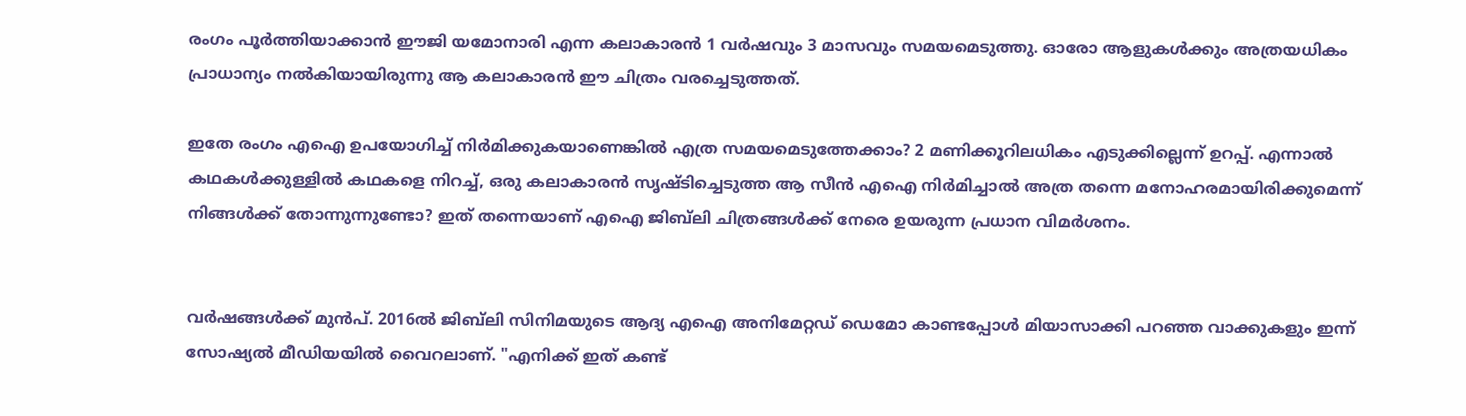രംഗം പൂർത്തിയാക്കാൻ ഈജി യമോനാരി എന്ന കലാകാരൻ 1 വർഷവും 3 മാസവും സമയമെടുത്തു. ഓരോ ആളുകൾക്കും അത്രയധികം പ്രാധാന്യം നൽകിയായിരുന്നു ആ കലാകാരൻ ഈ ചിത്രം വരച്ചെടുത്തത്.

ഇതേ രംഗം എഐ ഉപയോഗിച്ച് നിർമിക്കുകയാണെങ്കിൽ എത്ര സമയമെടുത്തേക്കാം? 2 മണിക്കൂറിലധികം എടുക്കില്ലെന്ന് ഉറപ്പ്. എന്നാൽ കഥകൾക്കുള്ളിൽ കഥകളെ നിറച്ച്, ഒരു കലാകാരൻ സൃഷ്ടിച്ചെടുത്ത ആ സീൻ എഐ നിർമിച്ചാൽ അത്ര തന്നെ മനോഹരമായിരിക്കുമെന്ന് നിങ്ങൾക്ക് തോന്നുന്നുണ്ടോ? ഇത് തന്നെയാണ് എഐ ജിബ്‌ലി ചിത്രങ്ങൾക്ക് നേരെ ഉയരുന്ന പ്രധാന വിമർശനം.


വർഷങ്ങൾക്ക് മുൻപ്. 2016ൽ ജിബ്‌ലി സിനിമയുടെ ആദ്യ എഐ അനിമേറ്റഡ് ഡെമോ കാണ്ടപ്പോൾ മിയാസാക്കി പറഞ്ഞ വാക്കുകളും ഇന്ന് സോഷ്യൽ മീഡിയയിൽ വൈറലാണ്. "എനിക്ക് ഇത് കണ്ട്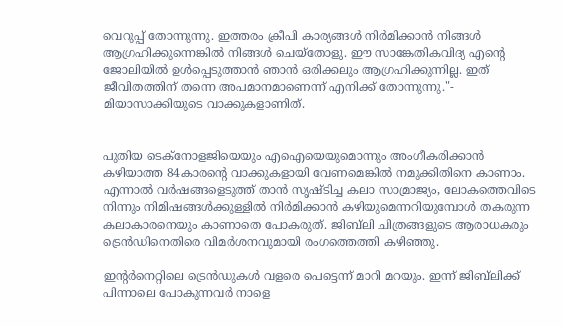വെറുപ്പ് തോന്നുന്നു. ഇത്തരം ക്രീപി കാര്യങ്ങൾ നിർമിക്കാൻ നിങ്ങൾ ആഗ്രഹിക്കുന്നെങ്കിൽ നിങ്ങൾ ചെയ്തോളു. ഈ സാങ്കേതികവിദ്യ എന്റെ ജോലിയിൽ ഉൾപ്പെടുത്താൻ ഞാൻ ഒരിക്കലും ആഗ്രഹിക്കുന്നില്ല. ഇത് ജീവിതത്തിന് തന്നെ അപമാനമാണെന്ന് എനിക്ക് തോന്നുന്നു."- മിയാസാക്കിയുടെ വാക്കുകളാണിത്.


പുതിയ ടെക്‌നോളജിയെയും എഐയെയുമൊന്നും അംഗീകരിക്കാൻ കഴിയാത്ത 84കാരൻ്റെ വാക്കുകളായി വേണമെങ്കിൽ നമുക്കിതിനെ കാണാം. എന്നാൽ വർഷങ്ങളെടുത്ത് താൻ സൃഷ്ടിച്ച കലാ സാമ്രാജ്യം, ലോകത്തെവിടെ നിന്നും നിമിഷങ്ങൾക്കുള്ളിൽ നിർമിക്കാൻ കഴിയുമെന്നറിയുമ്പോൾ തകരുന്ന കലാകാരനെയും കാണാതെ പോകരുത്. ജിബ്‌ലി ചിത്രങ്ങളുടെ ആരാധകരും ട്രെൻഡിനെതിരെ വിമർശനവുമായി രംഗത്തെത്തി കഴിഞ്ഞു.

ഇൻ്റർനെറ്റിലെ ട്രെൻഡുകൾ വളരെ പെട്ടെന്ന് മാറി മറയും. ഇന്ന് ജിബ്‌ലിക്ക് പിന്നാലെ പോകുന്നവർ നാളെ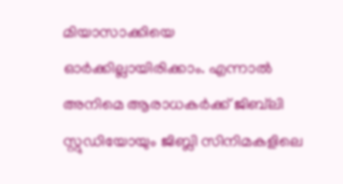മിയാസാക്കിയെ ഓർക്കില്ലായിരിക്കാം. എന്നാൽ അനിമെ ആരാധകർക്ക് ജിബ്‌ലി സ്റ്റുഡിയോയും ജിബ്ലി സിനിമകളിലെ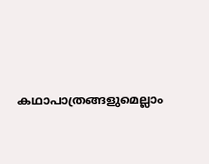കഥാപാത്രങ്ങളുമെല്ലാം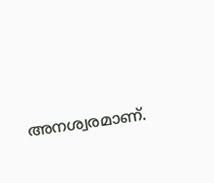അനശ്വരമാണ്.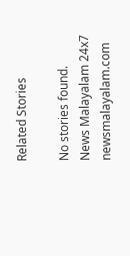Related Stories

No stories found.
News Malayalam 24x7
newsmalayalam.com